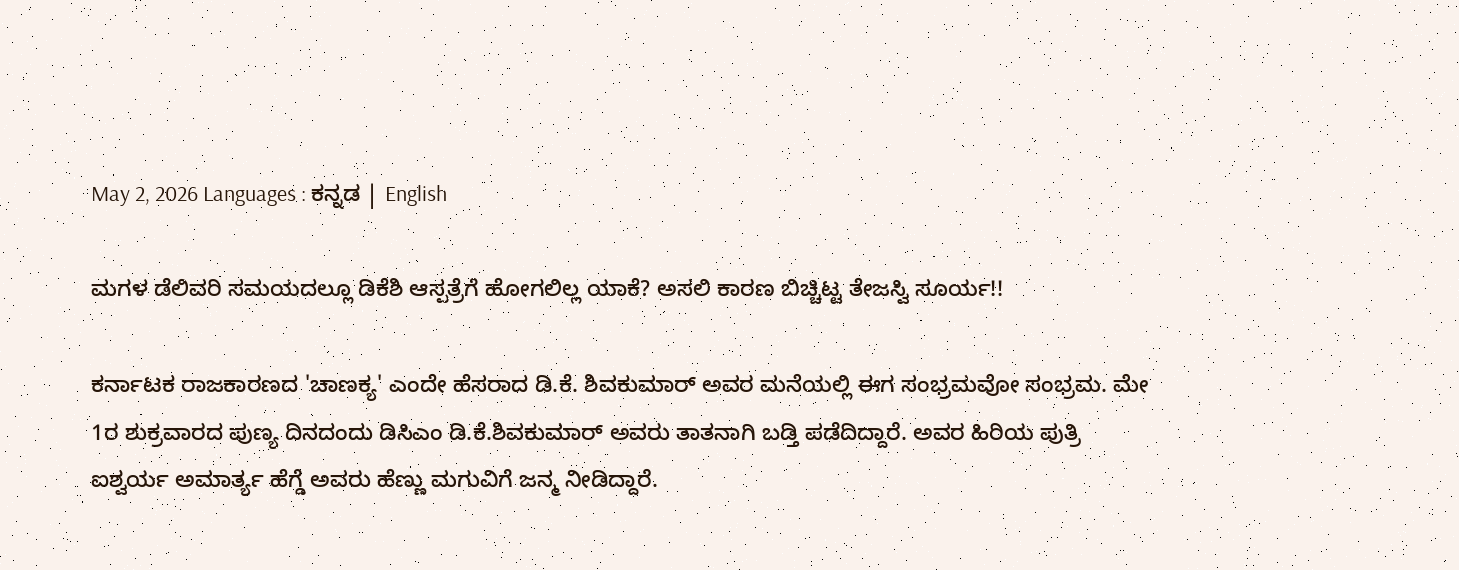May 2, 2026 Languages : ಕನ್ನಡ | English

ಮಗಳ ಡೆಲಿವರಿ ಸಮಯದಲ್ಲೂ ಡಿಕೆಶಿ ಆಸ್ಪತ್ರೆಗೆ ಹೋಗಲಿಲ್ಲ ಯಾಕೆ? ಅಸಲಿ ಕಾರಣ ಬಿಚ್ಚಿಟ್ಟ ತೇಜಸ್ವಿ ಸೂರ್ಯ!!

ಕರ್ನಾಟಕ ರಾಜಕಾರಣದ 'ಚಾಣಕ್ಯ' ಎಂದೇ ಹೆಸರಾದ ಡಿ.ಕೆ. ಶಿವಕುಮಾರ್ ಅವರ ಮನೆಯಲ್ಲಿ ಈಗ ಸಂಭ್ರಮವೋ ಸಂಭ್ರಮ. ಮೇ 1ರ ಶುಕ್ರವಾರದ ಪುಣ್ಯ ದಿನದಂದು ಡಿಸಿಎಂ ಡಿ.ಕೆ.ಶಿವಕುಮಾರ್ ಅವರು ತಾತನಾಗಿ ಬಡ್ತಿ ಪಡೆದಿದ್ದಾರೆ. ಅವರ ಹಿರಿಯ ಪುತ್ರಿ ಐಶ್ವರ್ಯ ಅಮಾರ್ತ್ಯ ಹೆಗ್ಡೆ ಅವರು ಹೆಣ್ಣು ಮಗುವಿಗೆ ಜನ್ಮ ನೀಡಿದ್ದಾರೆ.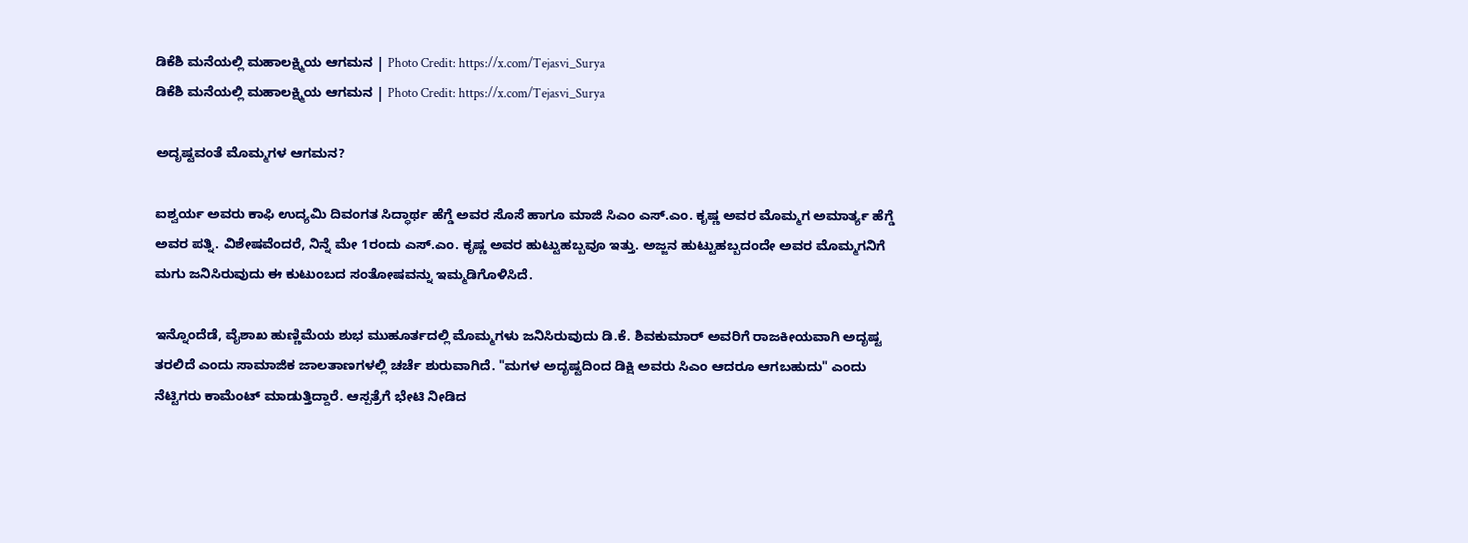ಡಿಕೆಶಿ ಮನೆಯಲ್ಲಿ ಮಹಾಲಕ್ಷ್ಮಿಯ ಆಗಮನ | Photo Credit: https://x.com/Tejasvi_Surya
ಡಿಕೆಶಿ ಮನೆಯಲ್ಲಿ ಮಹಾಲಕ್ಷ್ಮಿಯ ಆಗಮನ | Photo Credit: https://x.com/Tejasvi_Surya

ಅದೃಷ್ಟವಂತೆ ಮೊಮ್ಮಗಳ ಆಗಮನ?

ಐಶ್ವರ್ಯ ಅವರು ಕಾಫಿ ಉದ್ಯಮಿ ದಿವಂಗತ ಸಿದ್ಧಾರ್ಥ ಹೆಗ್ಡೆ ಅವರ ಸೊಸೆ ಹಾಗೂ ಮಾಜಿ ಸಿಎಂ ಎಸ್.ಎಂ. ಕೃಷ್ಣ ಅವರ ಮೊಮ್ಮಗ ಅಮಾರ್ತ್ಯ ಹೆಗ್ಡೆ ಅವರ ಪತ್ನಿ. ವಿಶೇಷವೆಂದರೆ, ನಿನ್ನೆ ಮೇ 1ರಂದು ಎಸ್.ಎಂ. ಕೃಷ್ಣ ಅವರ ಹುಟ್ಟುಹಬ್ಬವೂ ಇತ್ತು. ಅಜ್ಜನ ಹುಟ್ಟುಹಬ್ಬದಂದೇ ಅವರ ಮೊಮ್ಮಗನಿಗೆ ಮಗು ಜನಿಸಿರುವುದು ಈ ಕುಟುಂಬದ ಸಂತೋಷವನ್ನು ಇಮ್ಮಡಿಗೊಳಿಸಿದೆ.

ಇನ್ನೊಂದೆಡೆ, ವೈಶಾಖ ಹುಣ್ಣಿಮೆಯ ಶುಭ ಮುಹೂರ್ತದಲ್ಲಿ ಮೊಮ್ಮಗಳು ಜನಿಸಿರುವುದು ಡಿ.ಕೆ. ಶಿವಕುಮಾರ್ ಅವರಿಗೆ ರಾಜಕೀಯವಾಗಿ ಅದೃಷ್ಟ ತರಲಿದೆ ಎಂದು ಸಾಮಾಜಿಕ ಜಾಲತಾಣಗಳಲ್ಲಿ ಚರ್ಚೆ ಶುರುವಾಗಿದೆ. "ಮಗಳ ಅದೃಷ್ಟದಿಂದ ಡಿಕ್ಷಿ ಅವರು ಸಿಎಂ ಆದರೂ ಆಗಬಹುದು" ಎಂದು ನೆಟ್ಟಿಗರು ಕಾಮೆಂಟ್ ಮಾಡುತ್ತಿದ್ದಾರೆ. ಆಸ್ಪತ್ರೆಗೆ ಭೇಟಿ ನೀಡಿದ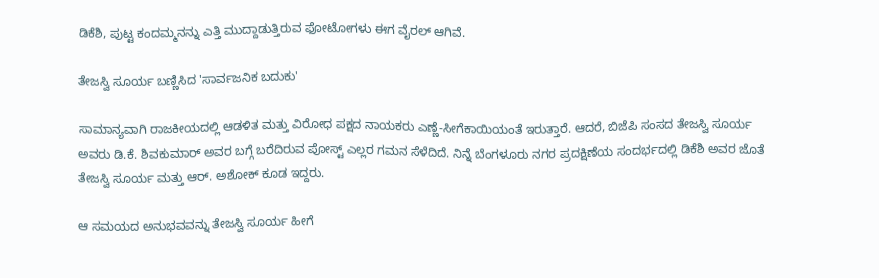ಡಿಕೆಶಿ, ಪುಟ್ಟ ಕಂದಮ್ಮನನ್ನು ಎತ್ತಿ ಮುದ್ದಾಡುತ್ತಿರುವ ಫೋಟೋಗಳು ಈಗ ವೈರಲ್ ಆಗಿವೆ.

ತೇಜಸ್ವಿ ಸೂರ್ಯ ಬಣ್ಣಿಸಿದ 'ಸಾರ್ವಜನಿಕ ಬದುಕು'

ಸಾಮಾನ್ಯವಾಗಿ ರಾಜಕೀಯದಲ್ಲಿ ಆಡಳಿತ ಮತ್ತು ವಿರೋಧ ಪಕ್ಷದ ನಾಯಕರು ಎಣ್ಣೆ-ಸೀಗೆಕಾಯಿಯಂತೆ ಇರುತ್ತಾರೆ. ಆದರೆ, ಬಿಜೆಪಿ ಸಂಸದ ತೇಜಸ್ವಿ ಸೂರ್ಯ ಅವರು ಡಿ.ಕೆ. ಶಿವಕುಮಾರ್ ಅವರ ಬಗ್ಗೆ ಬರೆದಿರುವ ಪೋಸ್ಟ್ ಎಲ್ಲರ ಗಮನ ಸೆಳೆದಿದೆ. ನಿನ್ನೆ ಬೆಂಗಳೂರು ನಗರ ಪ್ರದಕ್ಷಿಣೆಯ ಸಂದರ್ಭದಲ್ಲಿ ಡಿಕೆಶಿ ಅವರ ಜೊತೆ ತೇಜಸ್ವಿ ಸೂರ್ಯ ಮತ್ತು ಆರ್. ಅಶೋಕ್ ಕೂಡ ಇದ್ದರು.

ಆ ಸಮಯದ ಅನುಭವವನ್ನು ತೇಜಸ್ವಿ ಸೂರ್ಯ ಹೀಗೆ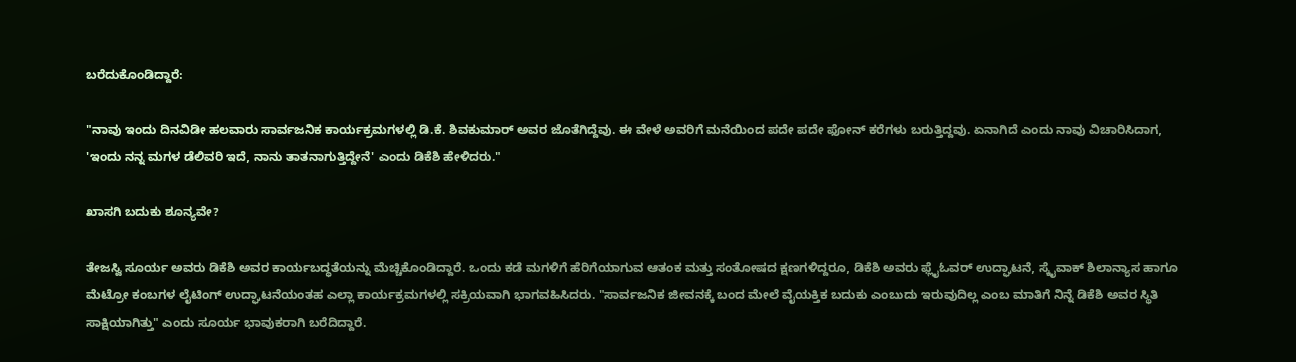ಬರೆದುಕೊಂಡಿದ್ದಾರೆ:

"ನಾವು ಇಂದು ದಿನವಿಡೀ ಹಲವಾರು ಸಾರ್ವಜನಿಕ ಕಾರ್ಯಕ್ರಮಗಳಲ್ಲಿ ಡಿ.ಕೆ. ಶಿವಕುಮಾರ್ ಅವರ ಜೊತೆಗಿದ್ದೆವು. ಈ ವೇಳೆ ಅವರಿಗೆ ಮನೆಯಿಂದ ಪದೇ ಪದೇ ಫೋನ್ ಕರೆಗಳು ಬರುತ್ತಿದ್ದವು. ಏನಾಗಿದೆ ಎಂದು ನಾವು ವಿಚಾರಿಸಿದಾಗ, 'ಇಂದು ನನ್ನ ಮಗಳ ಡೆಲಿವರಿ ಇದೆ, ನಾನು ತಾತನಾಗುತ್ತಿದ್ದೇನೆ' ಎಂದು ಡಿಕೆಶಿ ಹೇಳಿದರು."

ಖಾಸಗಿ ಬದುಕು ಶೂನ್ಯವೇ?

ತೇಜಸ್ವಿ ಸೂರ್ಯ ಅವರು ಡಿಕೆಶಿ ಅವರ ಕಾರ್ಯಬದ್ಧತೆಯನ್ನು ಮೆಚ್ಚಿಕೊಂಡಿದ್ದಾರೆ. ಒಂದು ಕಡೆ ಮಗಳಿಗೆ ಹೆರಿಗೆಯಾಗುವ ಆತಂಕ ಮತ್ತು ಸಂತೋಷದ ಕ್ಷಣಗಳಿದ್ದರೂ, ಡಿಕೆಶಿ ಅವರು ಫ್ಲೈಓವರ್ ಉದ್ಘಾಟನೆ, ಸ್ಕೈವಾಕ್ ಶಿಲಾನ್ಯಾಸ ಹಾಗೂ ಮೆಟ್ರೋ ಕಂಬಗಳ ಲೈಟಿಂಗ್ ಉದ್ಘಾಟನೆಯಂತಹ ಎಲ್ಲಾ ಕಾರ್ಯಕ್ರಮಗಳಲ್ಲಿ ಸಕ್ರಿಯವಾಗಿ ಭಾಗವಹಿಸಿದರು. "ಸಾರ್ವಜನಿಕ ಜೀವನಕ್ಕೆ ಬಂದ ಮೇಲೆ ವೈಯಕ್ತಿಕ ಬದುಕು ಎಂಬುದು ಇರುವುದಿಲ್ಲ ಎಂಬ ಮಾತಿಗೆ ನಿನ್ನೆ ಡಿಕೆಶಿ ಅವರ ಸ್ಥಿತಿ ಸಾಕ್ಷಿಯಾಗಿತ್ತು" ಎಂದು ಸೂರ್ಯ ಭಾವುಕರಾಗಿ ಬರೆದಿದ್ದಾರೆ.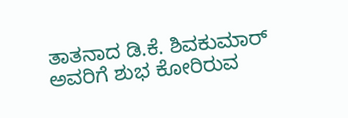ತಾತನಾದ ಡಿ.ಕೆ. ಶಿವಕುಮಾರ್ ಅವರಿಗೆ ಶುಭ ಕೋರಿರುವ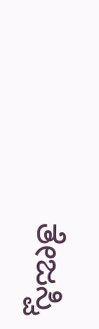ತೇಜಸ್ವಿ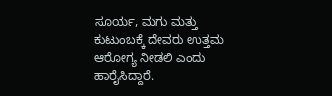ಸೂರ್ಯ, ಮಗು ಮತ್ತು ಕುಟುಂಬಕ್ಕೆ ದೇವರು ಉತ್ತಮ ಆರೋಗ್ಯ ನೀಡಲಿ ಎಂದು ಹಾರೈಸಿದ್ದಾರೆ.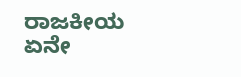ರಾಜಕೀಯ ಏನೇ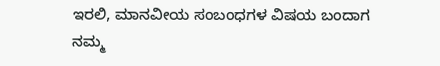ಇರಲಿ, ಮಾನವೀಯ ಸಂಬಂಧಗಳ ವಿಷಯ ಬಂದಾಗ ನಮ್ಮ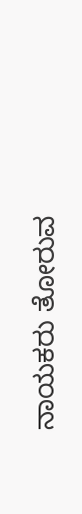ನಾಯಕರು ತೋರುವ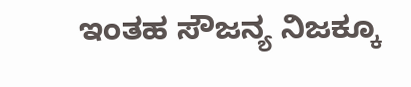ಇಂತಹ ಸೌಜನ್ಯ ನಿಜಕ್ಕೂ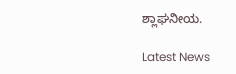ಶ್ಲಾಘನೀಯ.

Latest News